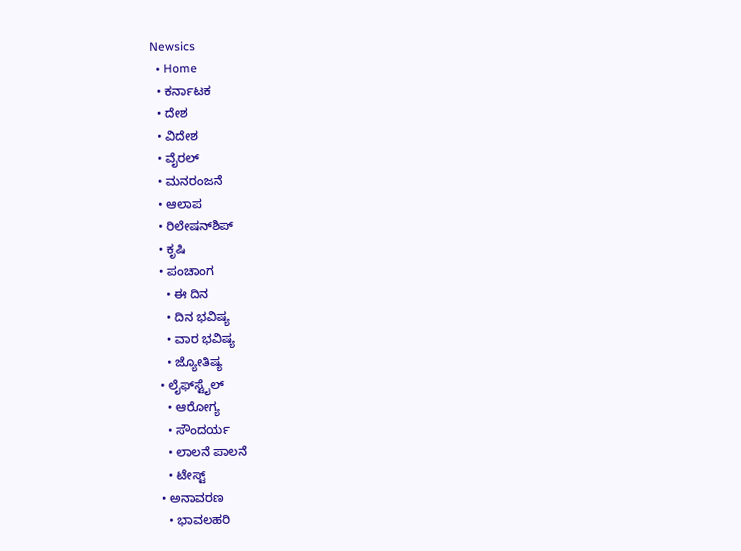Newsics
  • Home
  • ಕರ್ನಾಟಕ
  • ದೇಶ
  • ವಿದೇಶ
  • ವೈರಲ್
  • ಮನರಂಜನೆ
  • ಆಲಾಪ
  • ರಿಲೇಷನ್‌ಶಿಪ್
  • ಕೃಷಿ
  • ಪಂಚಾಂಗ
    • ಈ ದಿನ
    • ದಿನ ಭವಿಷ್ಯ
    • ವಾರ ಭವಿಷ್ಯ
    • ಜ್ಯೋತಿಷ್ಯ
  • ಲೈಫ್‌ಸ್ಟೈಲ್
    • ಆರೋಗ್ಯ
    • ಸೌಂದರ್ಯ
    • ಲಾಲನೆ ಪಾಲನೆ
    • ಟೇಸ್ಟ್
  • ಅನಾವರಣ
    • ಭಾವಲಹರಿ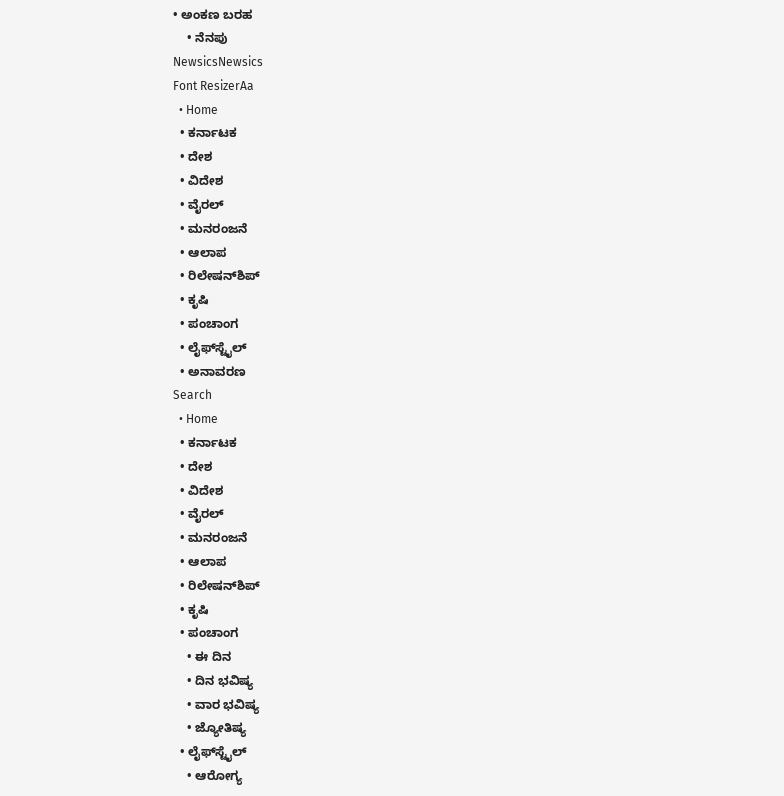• ಅಂಕಣ ಬರಹ
    • ನೆನಪು
NewsicsNewsics
Font ResizerAa
  • Home
  • ಕರ್ನಾಟಕ
  • ದೇಶ
  • ವಿದೇಶ
  • ವೈರಲ್
  • ಮನರಂಜನೆ
  • ಆಲಾಪ
  • ರಿಲೇಷನ್‌ಶಿಪ್
  • ಕೃಷಿ
  • ಪಂಚಾಂಗ
  • ಲೈಫ್‌ಸ್ಟೈಲ್
  • ಅನಾವರಣ
Search
  • Home
  • ಕರ್ನಾಟಕ
  • ದೇಶ
  • ವಿದೇಶ
  • ವೈರಲ್
  • ಮನರಂಜನೆ
  • ಆಲಾಪ
  • ರಿಲೇಷನ್‌ಶಿಪ್
  • ಕೃಷಿ
  • ಪಂಚಾಂಗ
    • ಈ ದಿನ
    • ದಿನ ಭವಿಷ್ಯ
    • ವಾರ ಭವಿಷ್ಯ
    • ಜ್ಯೋತಿಷ್ಯ
  • ಲೈಫ್‌ಸ್ಟೈಲ್
    • ಆರೋಗ್ಯ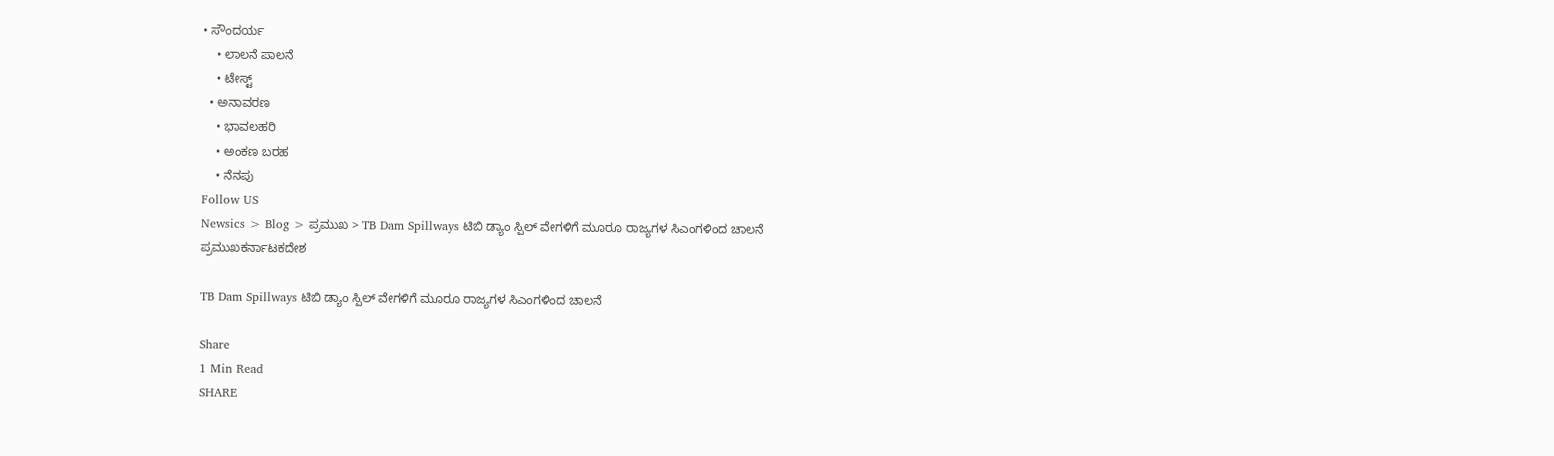• ಸೌಂದರ್ಯ
    • ಲಾಲನೆ ಪಾಲನೆ
    • ಟೇಸ್ಟ್
  • ಅನಾವರಣ
    • ಭಾವಲಹರಿ
    • ಅಂಕಣ ಬರಹ
    • ನೆನಪು
Follow US
Newsics > Blog > ಪ್ರಮುಖ > TB Dam Spillways ಟಿಬಿ ಡ್ಯಾಂ ಸ್ಪಿಲ್ ವೇಗಳಿಗೆ ಮೂರೂ ರಾಜ್ಯಗಳ ಸಿಎಂಗಳಿಂದ ಚಾಲನೆ
ಪ್ರಮುಖಕರ್ನಾಟಕದೇಶ

TB Dam Spillways ಟಿಬಿ ಡ್ಯಾಂ ಸ್ಪಿಲ್ ವೇಗಳಿಗೆ ಮೂರೂ ರಾಜ್ಯಗಳ ಸಿಎಂಗಳಿಂದ ಚಾಲನೆ

Share
1 Min Read
SHARE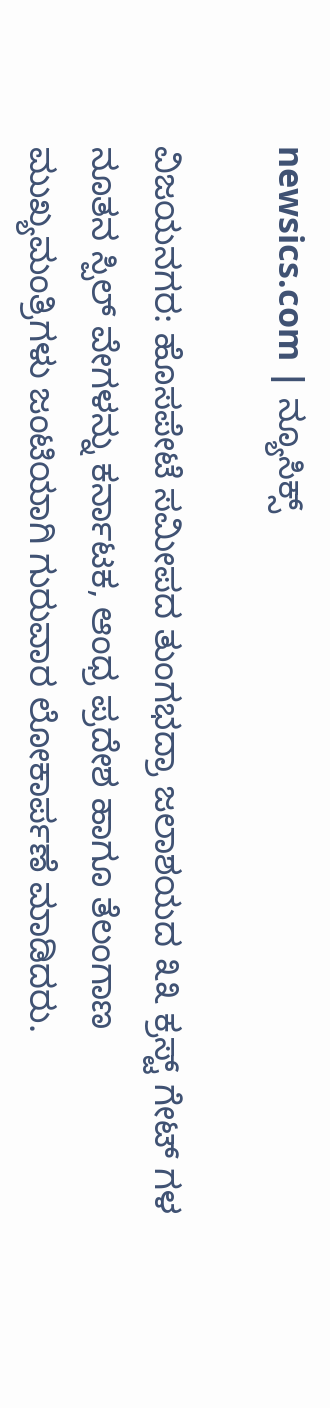newsics.com | ನ್ಯೂಸಿಕ್ಸ್

ವಿಜಯನಗರ: ಹೊಸಪೇಟೆ ಸಮೀಪದ ತುಂಗಭದ್ರಾ ಜಲಾಶಯದ ೩೩ ಕ್ರಸ್ಟ್ ಗೇಟ್ ಗಳ ನೂತನ ಸ್ಪಿಲ್ ವೇಗಳನ್ನು ಕರ್ನಾಟಕ, ಆಂಧ್ರ ಪ್ರದೇಶ ಹಾಗೂ ತೆಲಂಗಾಣ ಮುಖ್ಯಮಂತ್ರಿಗಳು ಜಂಟಿಯಾಗಿ ಗುರುವಾರ ಲೋಕಾರ್ಪಣೆ ಮಾಡಿದರು.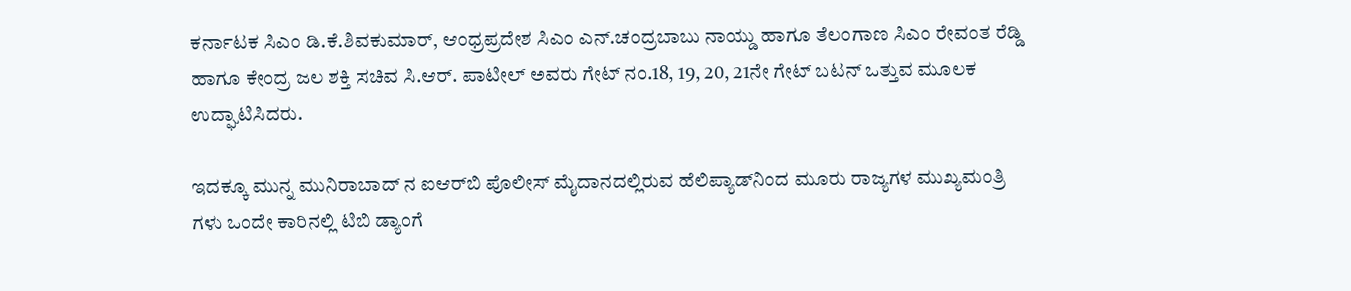ಕರ್ನಾಟಕ ಸಿಎಂ ಡಿ.ಕೆ.ಶಿವಕುಮಾರ್, ಆಂಧ್ರಪ್ರದೇಶ ಸಿಎಂ ಎನ್.ಚಂದ್ರಬಾಬು ನಾಯ್ಡು ಹಾಗೂ ತೆಲಂಗಾಣ ಸಿಎಂ ರೇವಂತ ರೆಡ್ಡಿ ಹಾಗೂ ಕೇಂದ್ರ ಜಲ ಶಕ್ತಿ ‌ಸಚಿವ ಸಿ.ಆರ್. ಪಾಟೀಲ್ ಅವರು ಗೇಟ್ ನಂ.18, 19, 20, 21ನೇ ಗೇಟ್‌ ಬಟನ್ ಒತ್ತುವ ಮೂಲಕ ಉದ್ಘಾಟಿಸಿದರು.

ಇದಕ್ಕೂ ಮುನ್ನ ಮುನಿರಾಬಾದ್ ನ ಐಆರ್‌ಬಿ ಪೊಲೀಸ್ ಮೈದಾನದಲ್ಲಿರುವ ಹೆಲಿಪ್ಯಾಡ್‌ನಿಂದ ಮೂರು ರಾಜ್ಯಗಳ ಮುಖ್ಯಮಂತ್ರಿ ಗಳು ಒಂದೇ‌ ಕಾರಿನಲ್ಲಿ ಟಿಬಿ ಡ್ಯಾಂಗೆ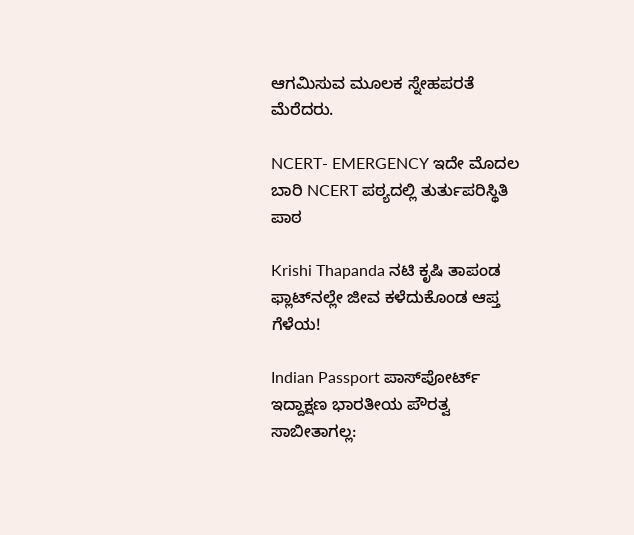ಆಗಮಿಸುವ ಮೂಲಕ ಸ್ನೇಹಪರತೆ ಮೆರೆದರು.

NCERT- EMERGENCY ಇದೇ ಮೊದಲ ಬಾರಿ NCERT ಪಠ್ಯದಲ್ಲಿ ತುರ್ತುಪರಿಸ್ಥಿತಿ ಪಾಠ

Krishi Thapanda ನಟಿ ಕೃಷಿ ತಾಪಂಡ ಫ್ಲಾಟ್‌ನಲ್ಲೇ ಜೀವ ಕಳೆದುಕೊಂಡ ಆಪ್ತ ಗೆಳೆಯ!

Indian Passport ಪಾಸ್‌ಪೋರ್ಟ್ ಇದ್ದಾಕ್ಷಣ ಭಾರತೀಯ ಪೌರತ್ವ ಸಾಬೀತಾಗಲ್ಲ: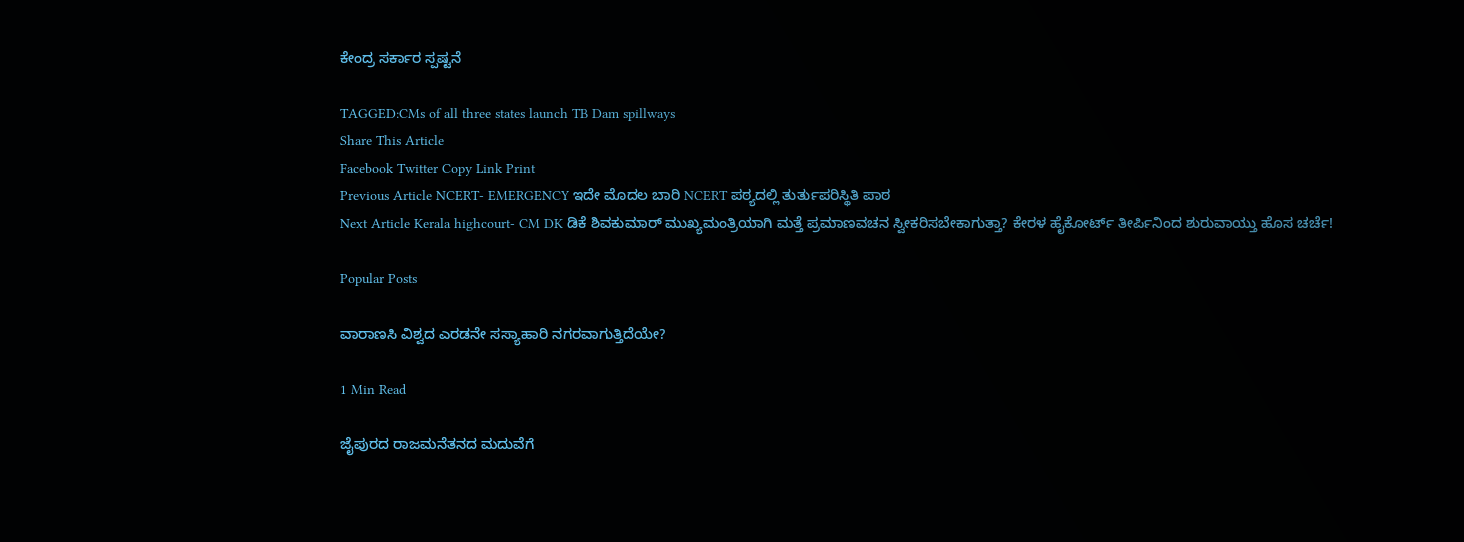ಕೇಂದ್ರ ಸರ್ಕಾರ ಸ್ಪಷ್ಟನೆ

TAGGED:CMs of all three states launch TB Dam spillways
Share This Article
Facebook Twitter Copy Link Print
Previous Article NCERT- EMERGENCY ಇದೇ ಮೊದಲ ಬಾರಿ NCERT ಪಠ್ಯದಲ್ಲಿ ತುರ್ತುಪರಿಸ್ಥಿತಿ ಪಾಠ
Next Article Kerala highcourt- CM DK ಡಿಕೆ ಶಿವಕುಮಾರ್ ಮುಖ್ಯಮಂತ್ರಿಯಾಗಿ ಮತ್ತೆ ಪ್ರಮಾಣವಚನ ಸ್ವೀಕರಿಸಬೇಕಾಗುತ್ತಾ? ಕೇರಳ ಹೈಕೋರ್ಟ್ ತೀರ್ಪಿನಿಂದ ಶುರುವಾಯ್ತು ಹೊಸ ಚರ್ಚೆ!

Popular Posts

ವಾರಾಣಸಿ ವಿಶ್ವದ ಎರಡನೇ ಸಸ್ಯಾಹಾರಿ ನಗರವಾಗುತ್ತಿದೆಯೇ?

1 Min Read

ಜೈಪುರದ ರಾಜಮನೆತನದ ಮದುವೆಗೆ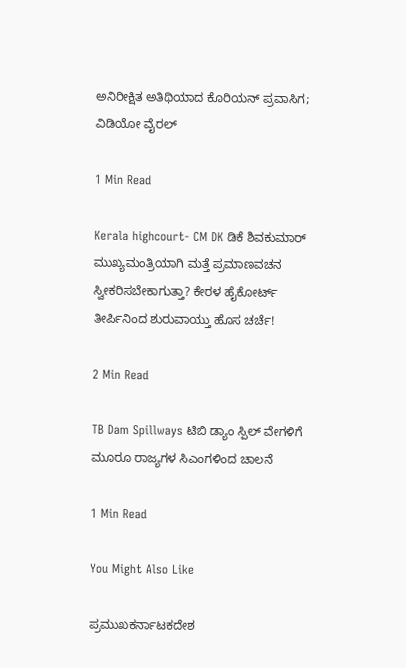ಅನಿರೀಕ್ಷಿತ ಅತಿಥಿಯಾದ ಕೊರಿಯನ್ ಪ್ರವಾಸಿಗ; ವಿಡಿಯೋ ವೈರಲ್

1 Min Read

Kerala highcourt- CM DK ಡಿಕೆ ಶಿವಕುಮಾರ್ ಮುಖ್ಯಮಂತ್ರಿಯಾಗಿ ಮತ್ತೆ ಪ್ರಮಾಣವಚನ ಸ್ವೀಕರಿಸಬೇಕಾಗುತ್ತಾ? ಕೇರಳ ಹೈಕೋರ್ಟ್ ತೀರ್ಪಿನಿಂದ ಶುರುವಾಯ್ತು ಹೊಸ ಚರ್ಚೆ!

2 Min Read

TB Dam Spillways ಟಿಬಿ ಡ್ಯಾಂ ಸ್ಪಿಲ್ ವೇಗಳಿಗೆ ಮೂರೂ ರಾಜ್ಯಗಳ ಸಿಎಂಗಳಿಂದ ಚಾಲನೆ

1 Min Read

You Might Also Like

ಪ್ರಮುಖಕರ್ನಾಟಕದೇಶ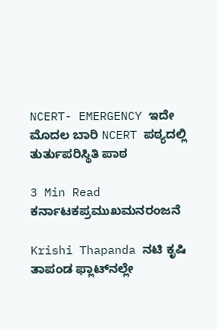NCERT- EMERGENCY ಇದೇ ಮೊದಲ ಬಾರಿ NCERT ಪಠ್ಯದಲ್ಲಿ ತುರ್ತುಪರಿಸ್ಥಿತಿ ಪಾಠ

3 Min Read
ಕರ್ನಾಟಕಪ್ರಮುಖಮನರಂಜನೆ

Krishi Thapanda ನಟಿ ಕೃಷಿ ತಾಪಂಡ ಫ್ಲಾಟ್‌ನಲ್ಲೇ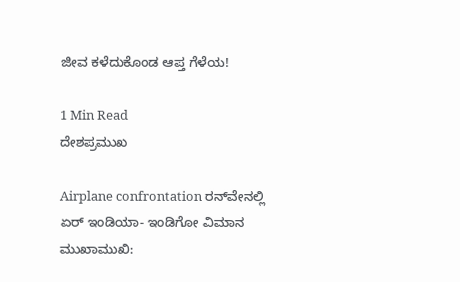ಜೀವ ಕಳೆದುಕೊಂಡ ಆಪ್ತ ಗೆಳೆಯ!

1 Min Read
ದೇಶಪ್ರಮುಖ

Airplane confrontation ರನ್‌ವೇನಲ್ಲಿ ಏರ್ ಇಂಡಿಯಾ- ಇಂಡಿಗೋ ವಿಮಾನ ಮುಖಾಮುಖಿ: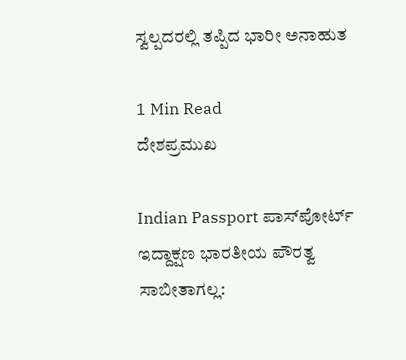ಸ್ವಲ್ಪದರಲ್ಲಿ ತಪ್ಪಿದ ಭಾರೀ ಅನಾಹುತ

1 Min Read
ದೇಶಪ್ರಮುಖ

Indian Passport ಪಾಸ್‌ಪೋರ್ಟ್ ಇದ್ದಾಕ್ಷಣ ಭಾರತೀಯ ಪೌರತ್ವ ಸಾಬೀತಾಗಲ್ಲ: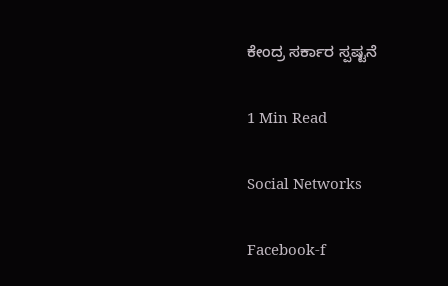ಕೇಂದ್ರ ಸರ್ಕಾರ ಸ್ಪಷ್ಟನೆ

1 Min Read

Social Networks

Facebook-f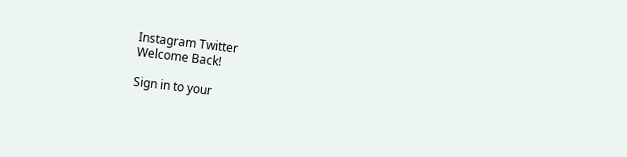Instagram Twitter
Welcome Back!

Sign in to your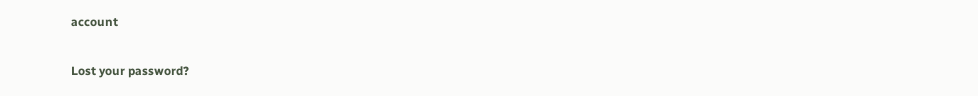account

Lost your password?